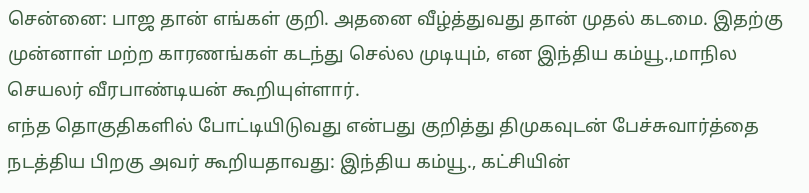சென்னை: பாஜ தான் எங்கள் குறி. அதனை வீழ்த்துவது தான் முதல் கடமை. இதற்கு முன்னாள் மற்ற காரணங்கள் கடந்து செல்ல முடியும், என இந்திய கம்யூ.,மாநில செயலர் வீரபாண்டியன் கூறியுள்ளார்.
எந்த தொகுதிகளில் போட்டியிடுவது என்பது குறித்து திமுகவுடன் பேச்சுவார்த்தை நடத்திய பிறகு அவர் கூறியதாவது: இந்திய கம்யூ., கட்சியின்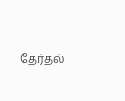தேர்தல்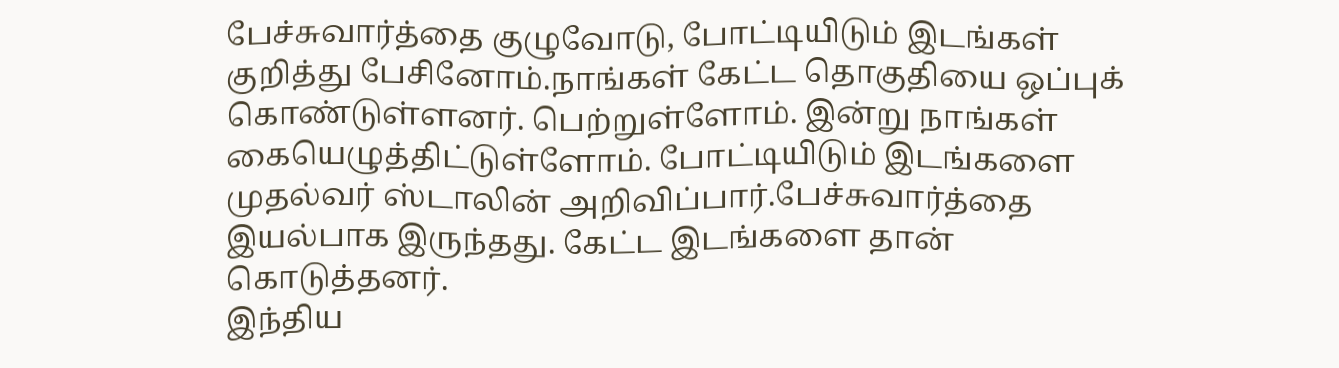பேச்சுவார்த்தை குழுவோடு, போட்டியிடும் இடங்கள் குறித்து பேசினோம்.நாங்கள் கேட்ட தொகுதியை ஒப்புக் கொண்டுள்ளனர். பெற்றுள்ளோம். இன்று நாங்கள் கையெழுத்திட்டுள்ளோம். போட்டியிடும் இடங்களை முதல்வர் ஸ்டாலின் அறிவிப்பார்.பேச்சுவார்த்தை இயல்பாக இருந்தது. கேட்ட இடங்களை தான் கொடுத்தனர்.
இந்திய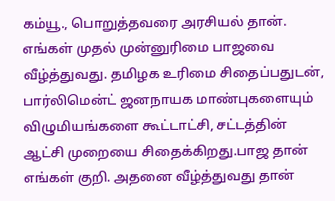கம்யூ., பொறுத்தவரை அரசியல் தான். எங்கள் முதல் முன்னுரிமை பாஜவை வீழ்த்துவது. தமிழக உரிமை சிதைப்பதுடன், பார்லிமென்ட் ஜனநாயக மாண்புகளையும் விழுமியங்களை கூட்டாட்சி, சட்டத்தின் ஆட்சி முறையை சிதைக்கிறது.பாஜ தான் எங்கள் குறி. அதனை வீழ்த்துவது தான்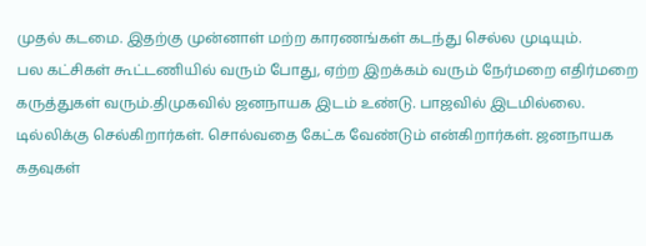முதல் கடமை. இதற்கு முன்னாள் மற்ற காரணங்கள் கடந்து செல்ல முடியும்.
பல கட்சிகள் கூட்டணியில் வரும் போது, ஏற்ற இறக்கம் வரும் நேர்மறை எதிர்மறை கருத்துகள் வரும்.திமுகவில் ஜனநாயக இடம் உண்டு. பாஜவில் இடமில்லை. டில்லிக்கு செல்கிறார்கள். சொல்வதை கேட்க வேண்டும் என்கிறார்கள். ஜனநாயக கதவுகள்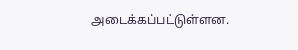அடைக்கப்பட்டுள்ளன.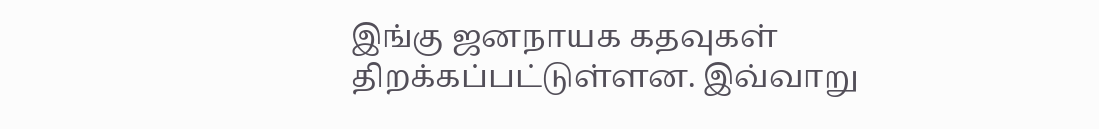இங்கு ஜனநாயக கதவுகள் திறக்கப்பட்டுள்ளன. இவ்வாறு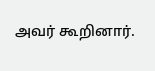அவர் கூறினார்.